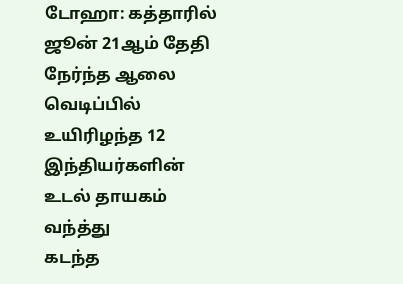டோஹா: கத்தாரில் ஜூன் 21ஆம் தேதி நேர்ந்த ஆலை வெடிப்பில் உயிரிழந்த 12 இந்தியர்களின் உடல் தாயகம் வந்த்து
கடந்த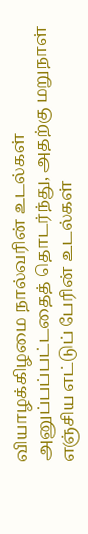வியாழக்கிழமை நால்வரின் உடல்கள் அனுப்பப்பட்டதைத் தொடர்ந்து, அதற்கு மறுநாள் எஞ்சிய எட்டுப் பேரின் உடல்கள்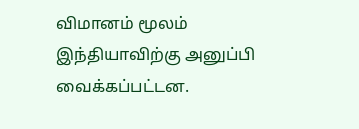விமானம் மூலம் இந்தியாவிற்கு அனுப்பி வைக்கப்பட்டன.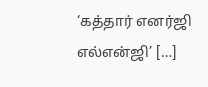‘கத்தார் எனர்ஜி எல்என்ஜி’ […]